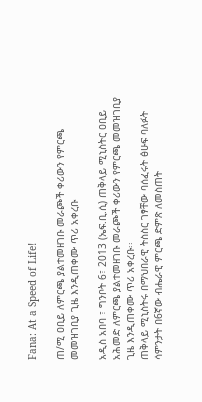Fana: At a Speed of Life!

ጠ/ሚ ዐቢይ ለምርጫ ያልተመዘገቡ መራጮች ቀሪውን የምርጫ መመዝገቢያ ጊዜ እንዲጠቀሙ ጥሪ አቀረቡ

አዲስ አበባ ፣ ግንቦት 6፣ 2013 (ኤፍ.ቢ.ሲ) ጠቅላይ ሚኒስትር ዐቢይ አሕመድ ለምርጫ ያልተመዘገቡ መራጮች ቀሪውን የምርጫ መመዝገቢያ ጊዜ እንዲጠቀሙ ጥሪ አቀረቡ፡፡
ጠቅላይ ሚኒስትሩ በማህበራዊ ትስስር ገፃቸው ባሰፈሩት ፅሁፍ ባለፉት ሳምንታት በ6ኛው ብሔራዊ ምርጫ ድምጽ ለመስጠት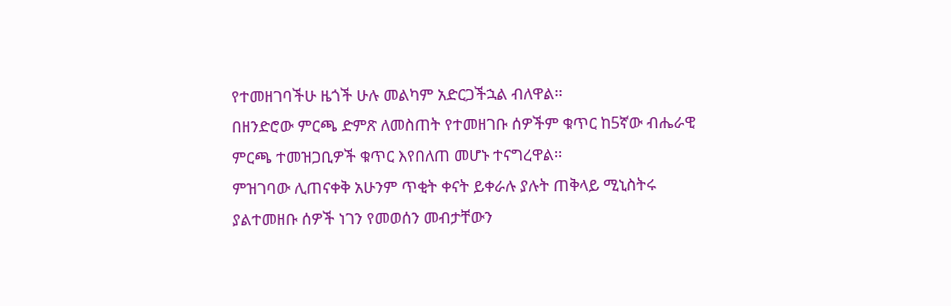የተመዘገባችሁ ዜጎች ሁሉ መልካም አድርጋችኋል ብለዋል፡፡
በዘንድሮው ምርጫ ድምጽ ለመስጠት የተመዘገቡ ሰዎችም ቁጥር ከ5ኛው ብሔራዊ ምርጫ ተመዝጋቢዎች ቁጥር እየበለጠ መሆኑ ተናግረዋል፡፡
ምዝገባው ሊጠናቀቅ አሁንም ጥቂት ቀናት ይቀራሉ ያሉት ጠቅላይ ሚኒስትሩ ያልተመዘቡ ሰዎች ነገን የመወሰን መብታቸውን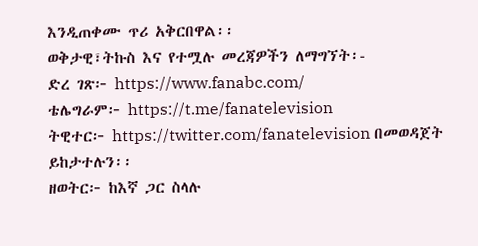እንዲጠቀሙ ጥሪ አቅርበዋል፡፡
ወቅታዊ፣ትኩስ እና የተሟሉ መረጃዎችን ለማግኘት፡-
ድረ ገጽ፦ https://www.fanabc.com/
ቴሌግራም፦ https://t.me/fanatelevision
ትዊተር፦ https://twitter.com/fanatelevision በመወዳጀት ይከታተሉን፡፡
ዘወትር፦ ከእኛ ጋር ስላሉ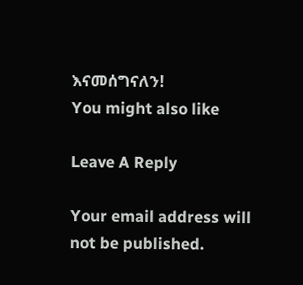እናመሰግናለን!
You might also like

Leave A Reply

Your email address will not be published.